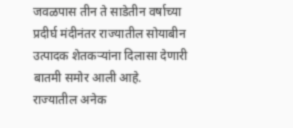जवळपास तीन ते साडेतीन वर्षाच्या प्रदीर्घ मंदीनंतर राज्यातील सोयाबीन उत्पादक शेतकऱ्यांना दिलासा देणारी बातमी समोर आली आहे.
राज्यातील अनेक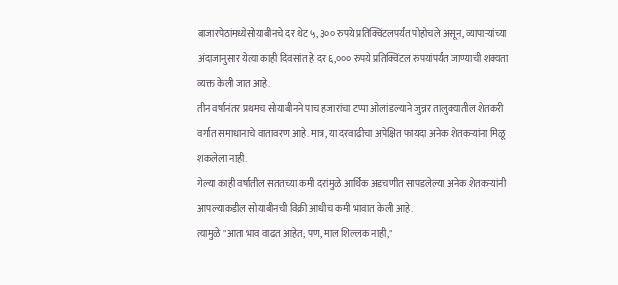बाजारपेठांमध्येसोयाबीनचे दर थेट ५,३०० रुपये प्रतिक्विंटलपर्यंत पोहोचले असून, व्यापाऱ्यांच्या अंदाजानुसार येत्या काही दिवसांत हे दर ६,००० रुपये प्रतिक्विंटल रुपयांपर्यंत जाण्याची शक्यता व्यक्त केली जात आहे.
तीन वर्षानंतर प्रथमच सोयाबीनने पाच हजारांचा टप्पा ओलांडल्याने जुन्नर तालुक्यातील शेतकरी वर्गात समाधानाचे वातावरण आहे. मात्र, या दरवाढीचा अपेक्षित फायदा अनेक शेतकऱ्यांना मिळू शकलेला नाही.
गेल्या काही वर्षातील सततच्या कमी दरांमुळे आर्थिक अडचणीत सापडलेल्या अनेक शेतकऱ्यांनी आपल्याकडील सोयाबीनची विक्री आधीच कमी भावात केली आहे.
त्यामुळे "आता भाव वाढत आहेत; पण, माल शिल्लक नाही,"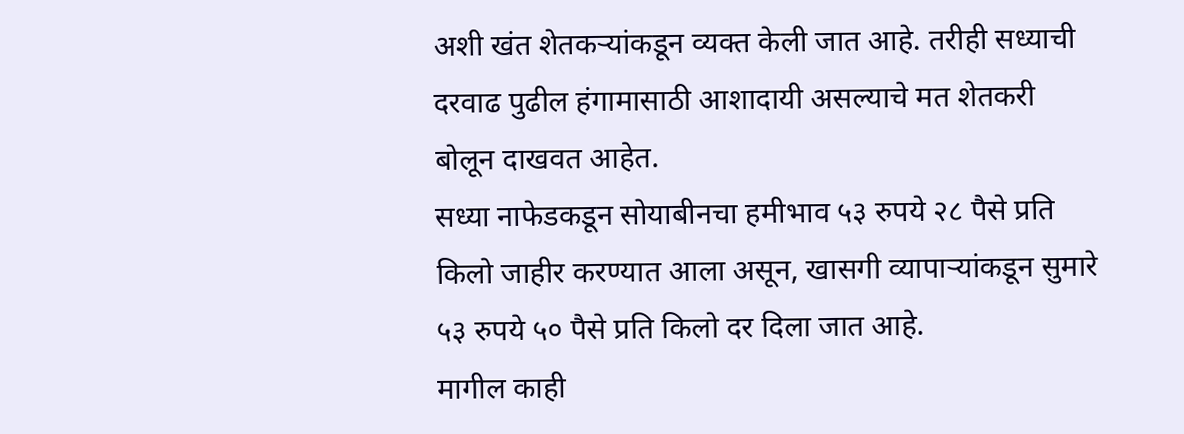अशी खंत शेतकऱ्यांकडून व्यक्त केली जात आहे. तरीही सध्याची दरवाढ पुढील हंगामासाठी आशादायी असल्याचे मत शेतकरी बोलून दाखवत आहेत.
सध्या नाफेडकडून सोयाबीनचा हमीभाव ५३ रुपये २८ पैसे प्रति किलो जाहीर करण्यात आला असून, खासगी व्यापाऱ्यांकडून सुमारे ५३ रुपये ५० पैसे प्रति किलो दर दिला जात आहे.
मागील काही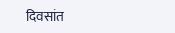दिवसांत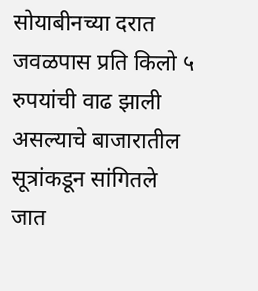सोयाबीनच्या दरात जवळपास प्रति किलो ५ रुपयांची वाढ झाली असल्याचे बाजारातील सूत्रांकडून सांगितले जात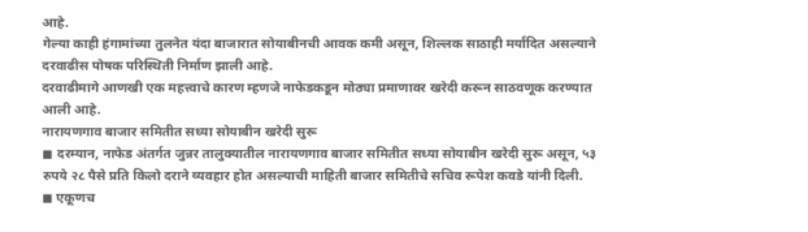आहे.
गेल्या काही हंगामांच्या तुलनेत यंदा बाजारात सोयाबीनची आवक कमी असून, शिल्लक साठाही मर्यादित असल्याने दरवाढीस पोषक परिस्थिती निर्माण झाली आहे.
दरवाढीमागे आणखी एक महत्त्वाचे कारण म्हणजे नाफेडकडून मोठ्या प्रमाणावर खरेदी करून साठवणूक करण्यात आली आहे.
नारायणगाव बाजार समितीत सध्या सोयाबीन खरेदी सुरू
◼ दरम्यान, नाफेड अंतर्गत जुन्नर तालुक्यातील नारायणगाव बाजार समितीत सध्या सोयाबीन खरेदी सुरू असून, ५३ रुपये २८ पैसे प्रति किलो दराने व्यवहार होत असल्याची माहिती बाजार समितीचे सचिव रूपेश कवडे यांनी दिली.
◼ एकूणच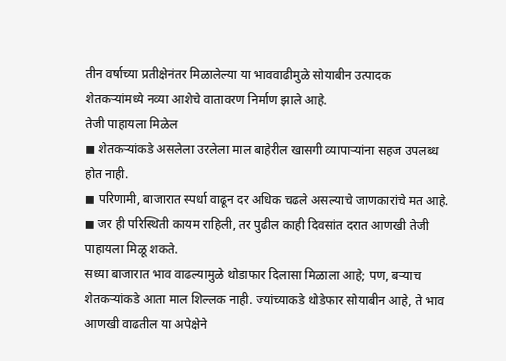तीन वर्षाच्या प्रतीक्षेनंतर मिळालेल्या या भाववाढीमुळे सोयाबीन उत्पादक शेतकऱ्यांमध्ये नव्या आशेचे वातावरण निर्माण झाले आहे.
तेजी पाहायला मिळेल
◼ शेतकऱ्यांकडे असलेला उरलेला माल बाहेरील खासगी व्यापाऱ्यांना सहज उपलब्ध होत नाही.
◼ परिणामी, बाजारात स्पर्धा वाढून दर अधिक चढले असल्याचे जाणकारांचे मत आहे.
◼ जर ही परिस्थिती कायम राहिली, तर पुढील काही दिवसांत दरात आणखी तेजी पाहायला मिळू शकते.
सध्या बाजारात भाव वाढल्यामुळे थोडाफार दिलासा मिळाला आहे; पण, बऱ्याच शेतकऱ्यांकडे आता माल शिल्लक नाही. ज्यांच्याकडे थोडेफार सोयाबीन आहे, ते भाव आणखी वाढतील या अपेक्षेने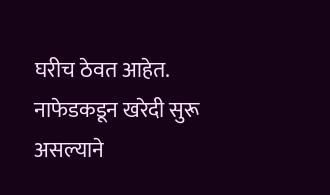घरीच ठेवत आहेत. नाफेडकडून खरेदी सुरू असल्याने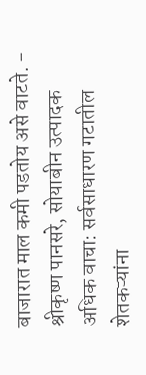बाजारात माल कमी पडतोय असे वाटते. - श्रीकृष्ण पानसरे, सोयाबीन उत्पादक
अधिक वाचा: सर्वसाधारण गटातील शेतकऱ्यांना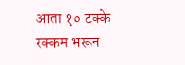आता १० टक्के रक्कम भरून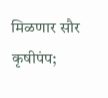मिळणार सौर कृषीपंप;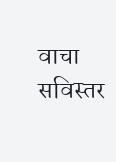वाचा सविस्तर